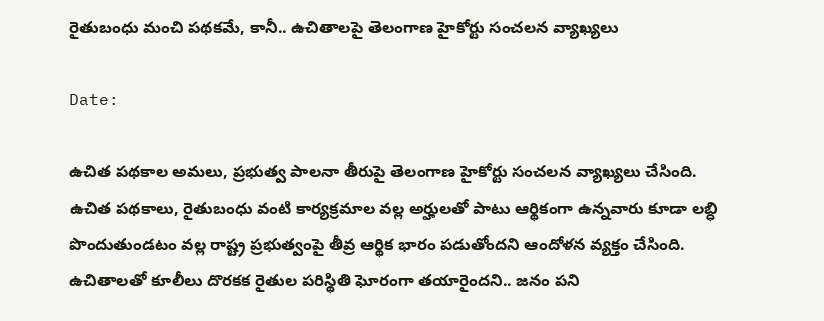రైతుబంధు మంచి పథకమే, కానీ.. ఉచితాలపై తెలంగాణ హైకోర్టు సంచలన వ్యాఖ్యలు

Date:

ఉచిత పథకాల అమలు, ప్రభుత్వ పాలనా తీరుపై తెలంగాణ హైకోర్టు సంచలన వ్యాఖ్యలు చేసింది. ఉచిత పథకాలు, రైతుబంధు వంటి కార్యక్రమాల వల్ల అర్హులతో పాటు ఆర్థికంగా ఉన్నవారు కూడా లబ్ధి పొందుతుండటం వల్ల రాష్ట్ర ప్రభుత్వంపై తీవ్ర ఆర్థిక భారం పడుతోందని ఆందోళన వ్యక్తం చేసింది. ఉచితాలతో కూలీలు దొరకక రైతుల పరిస్థితి ఘోరంగా తయారైందని.. జనం పని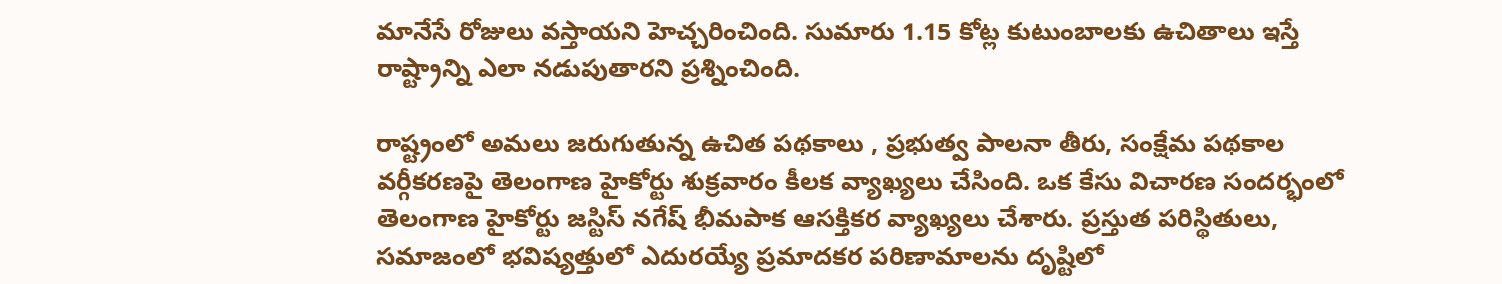మానేసే రోజులు వస్తాయని హెచ్చరించింది. సుమారు 1.15 కోట్ల కుటుంబాలకు ఉచితాలు ఇస్తే రాష్ట్రాన్ని ఎలా నడుపుతారని ప్రశ్నించింది.

రాష్ట్రంలో అమలు జరుగుతున్న ఉచిత పథకాలు , ప్రభుత్వ పాలనా తీరు, సంక్షేమ పథకాల వర్గీకరణపై తెలంగాణ హైకోర్టు శుక్రవారం కీలక వ్యాఖ్యలు చేసింది. ఒక కేసు విచారణ సందర్భంలో తెలంగాణ హైకోర్టు జస్టిస్ నగేష్ భీమపాక ఆసక్తికర వ్యాఖ్యలు చేశారు. ప్రస్తుత పరిస్థితులు, సమాజంలో భవిష్యత్తులో ఎదురయ్యే ప్రమాదకర పరిణామాలను దృష్టిలో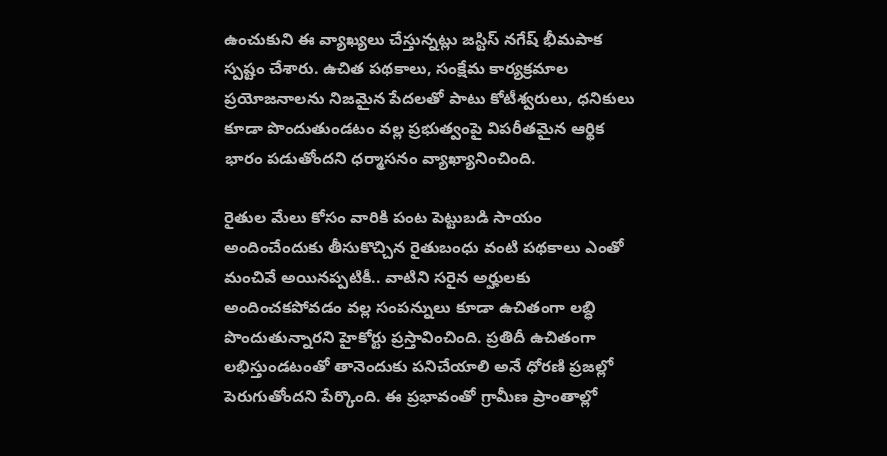ఉంచుకుని ఈ వ్యాఖ్యలు చేస్తున్నట్లు జస్టిస్ నగేష్ భీమపాక స్పష్టం చేశారు. ఉచిత పథకాలు, సంక్షేమ కార్యక్రమాల ప్రయోజనాలను నిజమైన పేదలతో పాటు కోటీశ్వరులు, ధనికులు కూడా పొందుతుండటం వల్ల ప్రభుత్వంపై విపరీతమైన ఆర్థిక భారం పడుతోందని ధర్మాసనం వ్యాఖ్యానించింది.

రైతుల మేలు కోసం వారికి పంట పెట్టుబడి సాయం అందించేందుకు తీసుకొచ్చిన రైతుబంధు వంటి పథకాలు ఎంతో మంచివే అయినప్పటికీ.. వాటిని సరైన అర్హులకు అందించకపోవడం వల్ల సంపన్నులు కూడా ఉచితంగా లబ్ధి పొందుతున్నారని హైకోర్టు ప్రస్తావించింది. ప్రతిదీ ఉచితంగా లభిస్తుండటంతో తానెందుకు పనిచేయాలి అనే ధోరణి ప్రజల్లో పెరుగుతోందని పేర్కొంది. ఈ ప్రభావంతో గ్రామీణ ప్రాంతాల్లో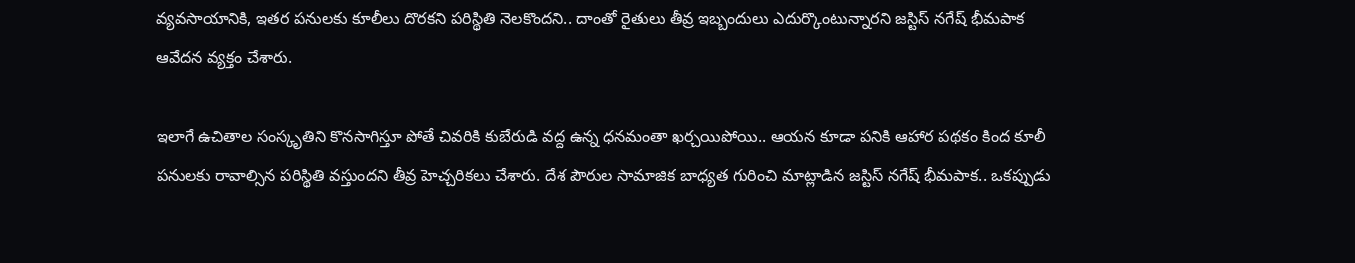వ్యవసాయానికి, ఇతర పనులకు కూలీలు దొరకని పరిస్థితి నెలకొందని.. దాంతో రైతులు తీవ్ర ఇబ్బందులు ఎదుర్కొంటున్నారని జస్టిస్ నగేష్ భీమపాక ఆవేదన వ్యక్తం చేశారు.

ఇలాగే ఉచితాల సంస్కృతిని కొనసాగిస్తూ పోతే చివరికి కుబేరుడి వద్ద ఉన్న ధనమంతా ఖర్చయిపోయి.. ఆయన కూడా పనికి ఆహార పథకం కింద కూలీ పనులకు రావాల్సిన పరిస్థితి వస్తుందని తీవ్ర హెచ్చరికలు చేశారు. దేశ పౌరుల సామాజిక బాధ్యత గురించి మాట్లాడిన జస్టిస్ నగేష్ భీమపాక.. ఒకప్పుడు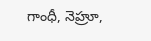గాంధీ, నెహ్రూ,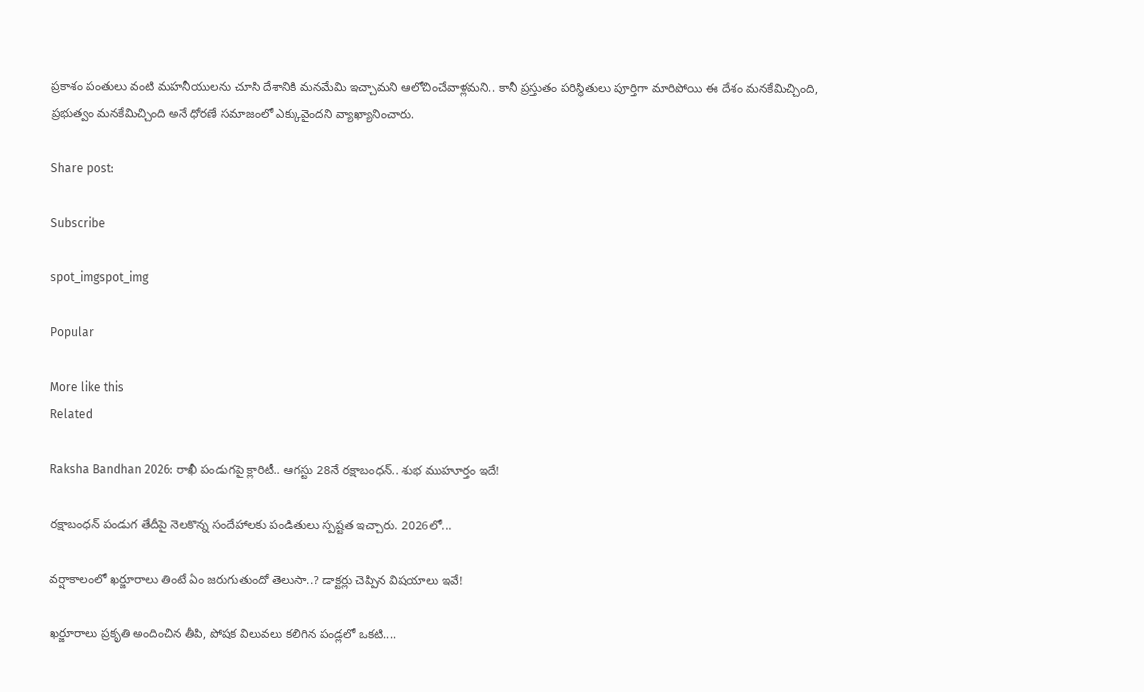ప్రకాశం పంతులు వంటి మహనీయులను చూసి దేశానికి మనమేమి ఇచ్చామని ఆలోచించేవాళ్లమని.. కానీ ప్రస్తుతం పరిస్థితులు పూర్తిగా మారిపోయి ఈ దేశం మనకేమిచ్చింది, ప్రభుత్వం మనకేమిచ్చింది అనే ధోరణే సమాజంలో ఎక్కువైందని వ్యాఖ్యానించారు.

Share post:

Subscribe

spot_imgspot_img

Popular

More like this
Related

Raksha Bandhan 2026: రాఖీ పండుగపై క్లారిటీ.. ఆగస్టు 28నే రక్షాబంధన్‌.. శుభ ముహూర్తం ఇదే!

రక్షాబంధన్‌ పండుగ తేదీపై నెలకొన్న సందేహాలకు పండితులు స్పష్టత ఇచ్చారు. 2026లో...

వర్షాకాలంలో ఖర్జూరాలు తింటే ఏం జరుగుతుందో తెలుసా..? డాక్టర్లు చెప్పిన విషయాలు ఇవే!

ఖర్జూరాలు ప్రకృతి అందించిన తీపి, పోషక విలువలు కలిగిన పండ్లలో ఒకటి....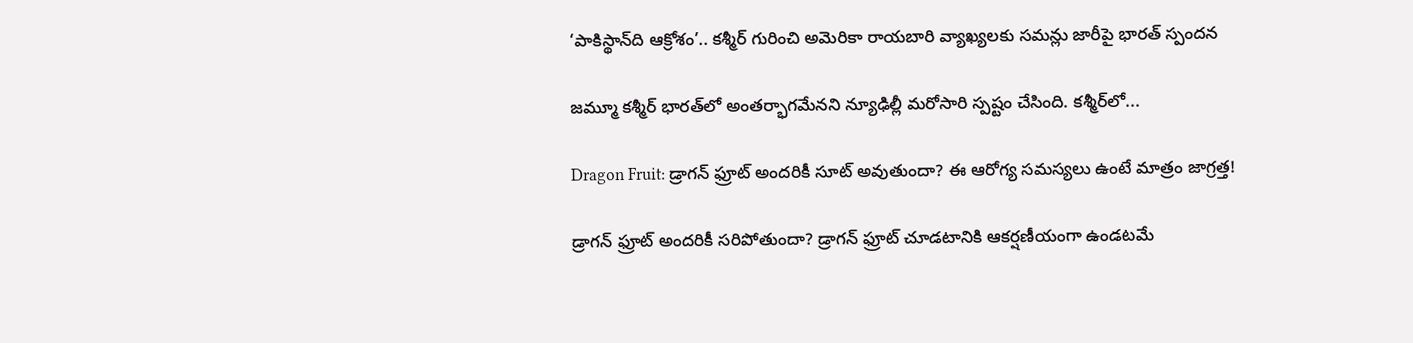‘పాకిస్థాన్‌ది ఆక్రోశం’.. కశ్మీర్‌ గురించి అమెరికా రాయబారి వ్యాఖ్యలకు సమన్లు జారీపై భారత్ స్పందన

జమ్మూ కశ్మీర్‌ భారత్‌లో అంతర్భాగమేనని న్యూఢిల్లీ మరోసారి స్పష్టం చేసింది. కశ్మీర్‌లో...

Dragon Fruit: డ్రాగన్ ఫ్రూట్ అందరికీ సూట్ అవుతుందా? ఈ ఆరోగ్య సమస్యలు ఉంటే మాత్రం జాగ్రత్త!

డ్రాగన్ ఫ్రూట్ అందరికీ సరిపోతుందా? డ్రాగన్ ఫ్రూట్‌ చూడటానికి ఆకర్షణీయంగా ఉండటమే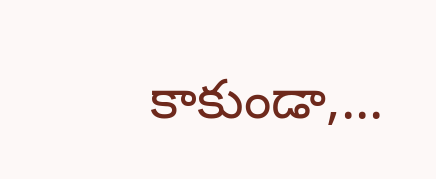కాకుండా,...